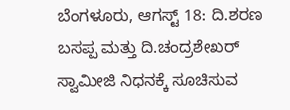ಬೆಂಗಳೂರು, ಆಗಸ್ಟ್ 18: ದಿ.ಶರಣ ಬಸಪ್ಪ ಮತ್ತು ದಿ.ಚಂದ್ರಶೇಖರ್ ಸ್ವಾಮೀಜಿ ನಿಧನಕ್ಕೆ ಸೂಚಿಸುವ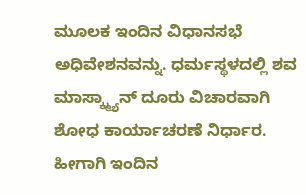ಮೂಲಕ ಇಂದಿನ ವಿಧಾನಸಭೆ ಅಧಿವೇಶನವನ್ನು. ಧರ್ಮಸ್ಥಳದಲ್ಲಿ ಶವ ಮಾಸ್ಕ್ಮ್ಯಾನ್ ದೂರು ವಿಚಾರವಾಗಿ ಶೋಧ ಕಾರ್ಯಾಚರಣೆ ನಿರ್ಧಾರ. ಹೀಗಾಗಿ ಇಂದಿನ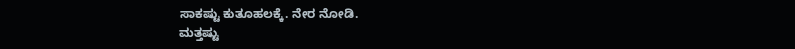ಸಾಕಷ್ಟು ಕುತೂಹಲಕ್ಕೆ. ನೇರ ನೋಡಿ.
ಮತ್ತಷ್ಟು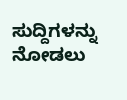ಸುದ್ದಿಗಳನ್ನು ನೋಡಲು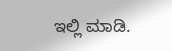ಇಲ್ಲಿ ಮಾಡಿ.